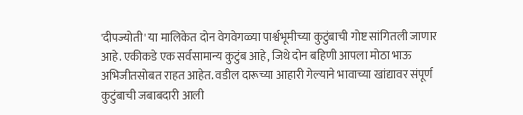'दीपज्योती' या मालिकेत दोन वेगवेगळ्या पार्श्वभूमीच्या कुटुंबाची गोष्ट सांगितली जाणार आहे. एकीकडे एक सर्वसामान्य कुटुंब आहे, जिथे दोन बहिणी आपला मोठा भाऊ अभिजीतसोबत राहत आहेत. वडील दारूच्या आहारी गेल्याने भावाच्या खांद्यावर संपूर्ण कुटुंबाची जबाबदारी आली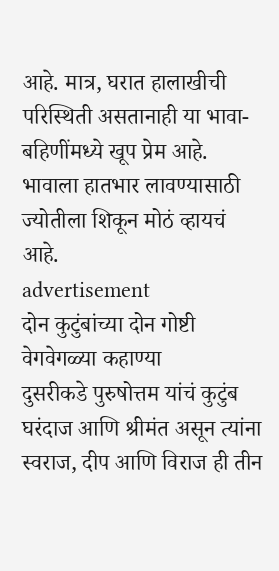आहे. मात्र, घरात हालाखीची परिस्थिती असतानाही या भावा-बहिणींमध्ये खूप प्रेम आहे. भावाला हातभार लावण्यासाठी ज्योतीला शिकून मोठं व्हायचं आहे.
advertisement
दोन कुटुंबांच्या दोन गोष्टी वेगवेगळ्या कहाण्या
दुसरीकडे पुरुषोत्तम यांचं कुटुंब घरंदाज आणि श्रीमंत असून त्यांना स्वराज, दीप आणि विराज ही तीन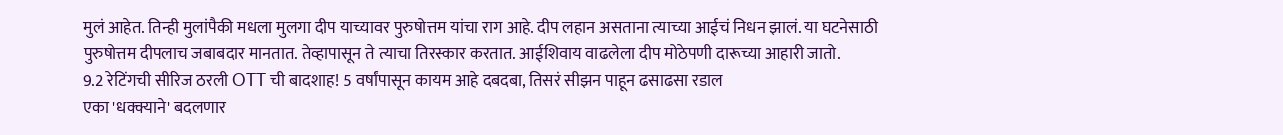मुलं आहेत. तिन्ही मुलांपैकी मधला मुलगा दीप याच्यावर पुरुषोत्तम यांचा राग आहे. दीप लहान असताना त्याच्या आईचं निधन झालं. या घटनेसाठी पुरुषोत्तम दीपलाच जबाबदार मानतात. तेव्हापासून ते त्याचा तिरस्कार करतात. आईशिवाय वाढलेला दीप मोठेपणी दारूच्या आहारी जातो.
9.2 रेटिंगची सीरिज ठरली OTT ची बादशाह! 5 वर्षांपासून कायम आहे दबदबा, तिसरं सीझन पाहून ढसाढसा रडाल
एका 'धक्क्याने' बदलणार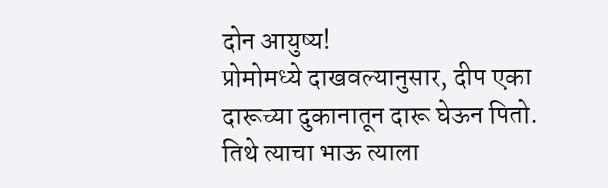दोन आयुष्य!
प्रोमोमध्ये दाखवल्यानुसार, दीप एका दारूच्या दुकानातून दारू घेऊन पितो. तिथे त्याचा भाऊ त्याला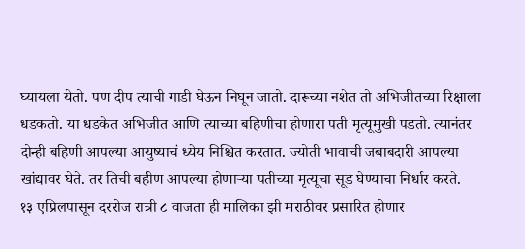घ्यायला येतो. पण दीप त्याची गाडी घेऊन निघून जातो. दारूच्या नशेत तो अभिजीतच्या रिक्षाला धडकतो. या धडकेत अभिजीत आणि त्याच्या बहिणीचा होणारा पती मृत्यूमुखी पडतो. त्यानंतर दोन्ही बहिणी आपल्या आयुष्याचं ध्येय निश्चित करतात. ज्योती भावाची जबाबदारी आपल्या खांद्यावर घेते. तर तिची बहीण आपल्या होणाऱ्या पतीच्या मृत्यूचा सूड घेण्याचा निर्धार करते.
१३ एप्रिलपासून दररोज रात्री ८ वाजता ही मालिका झी मराठीवर प्रसारित होणार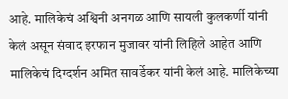आहे. मालिकेचं अश्विनी अनगळ आणि सायली कुलकर्णी यांनी केलं असून संवाद इरफान मुजावर यांनी लिहिले आहेत आणि मालिकेचं दिग्दर्शन अमित सावर्डेकर यांनी केलं आहे. मालिकेच्या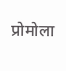प्रोमोला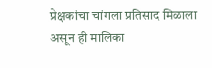प्रेक्षकांचा चांगला प्रतिसाद मिळाला असून ही मालिका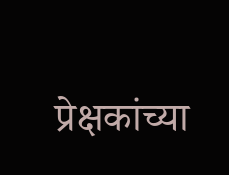प्रेक्षकांच्या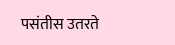पसंतीस उतरते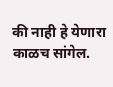की नाही हे येणारा काळच सांगेल.